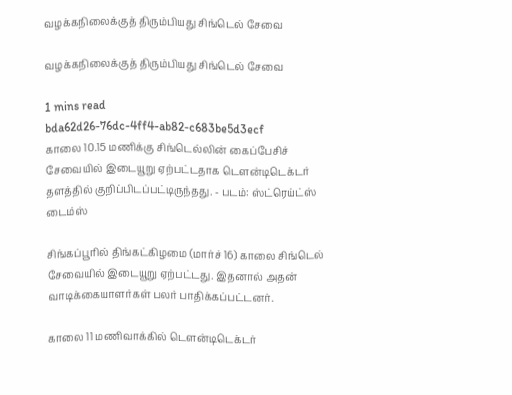வழக்கநிலைக்குத் திரும்பியது சிங்டெல் சேவை

வழக்கநிலைக்குத் திரும்பியது சிங்டெல் சேவை

1 mins read
bda62d26-76dc-4ff4-ab82-c683be5d3ecf
காலை 10.15 மணிக்கு சிங்டெல்லின் கைப்பேசிச் சேவையில் இடையூறு ஏற்பட்டதாக டௌன்டிடெக்டர் தளத்தில் குறிப்பிடப்பட்டிருந்தது. - படம்: ஸ்ட்ரெய்ட்ஸ் டைம்ஸ்

சிங்கப்பூரில் திங்கட்கிழமை (மார்ச் 16) காலை சிங்டெல் சேவையில் இடையூறு ஏற்பட்டது. இதனால் அதன் வாடிக்கையாளர்கள் பலர் பாதிக்கப்பட்டனர்.

காலை 11 மணிவாக்கில் டௌன்டிடெக்டர்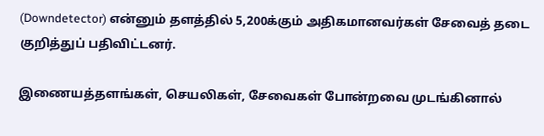(Downdetector) என்னும் தளத்தில் 5,200க்கும் அதிகமானவர்கள் சேவைத் தடை குறித்துப் பதிவிட்டனர்.

இணையத்தளங்கள், செயலிகள், சேவைகள் போன்றவை முடங்கினால்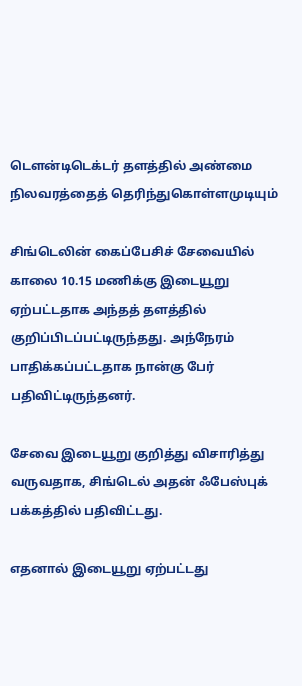டௌன்டிடெக்டர் தளத்தில் அண்மை நிலவரத்தைத் தெரிந்துகொள்ளமுடியும்

சிங்டெலின் கைப்பேசிச் சேவையில் காலை 10.15 மணிக்கு இடையூறு ஏற்பட்டதாக அந்தத் தளத்தில் குறிப்பிடப்பட்டிருந்தது. அந்நேரம் பாதிக்கப்பட்டதாக நான்கு பேர் பதிவிட்டிருந்தனர்.

சேவை இடையூறு குறித்து விசாரித்து வருவதாக, சிங்டெல் அதன் ஃபேஸ்புக் பக்கத்தில் பதிவிட்டது.

எதனால் இடையூறு ஏற்பட்டது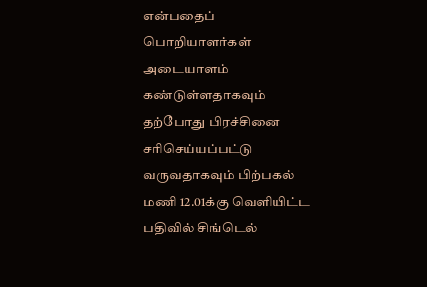என்பதைப் பொறியாளர்கள் அடையாளம் கண்டுள்ளதாகவும் தற்போது பிரச்சினை சரிசெய்யப்பட்டு வருவதாகவும் பிற்பகல் மணி 12.01க்கு வெளியிட்ட பதிவில் சிங்டெல்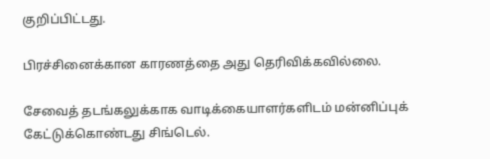குறிப்பிட்டது.

பிரச்சினைக்கான காரணத்தை அது தெரிவிக்கவில்லை.

சேவைத் தடங்கலுக்காக வாடிக்கையாளர்களிடம் மன்னிப்புக் கேட்டுக்கொண்டது சிங்டெல்.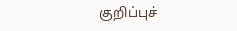குறிப்புச்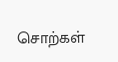சொற்கள்